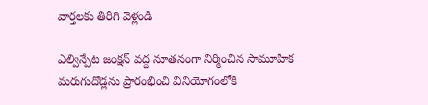వార్తలకు తిరిగి వెళ్లండి

ఎల్విన్పేట జంక్షన్ వద్ద నూతనంగా నిర్మించిన సామూహిక మరుగుదొడ్లను ప్రారంభించి వినియోగంలోకి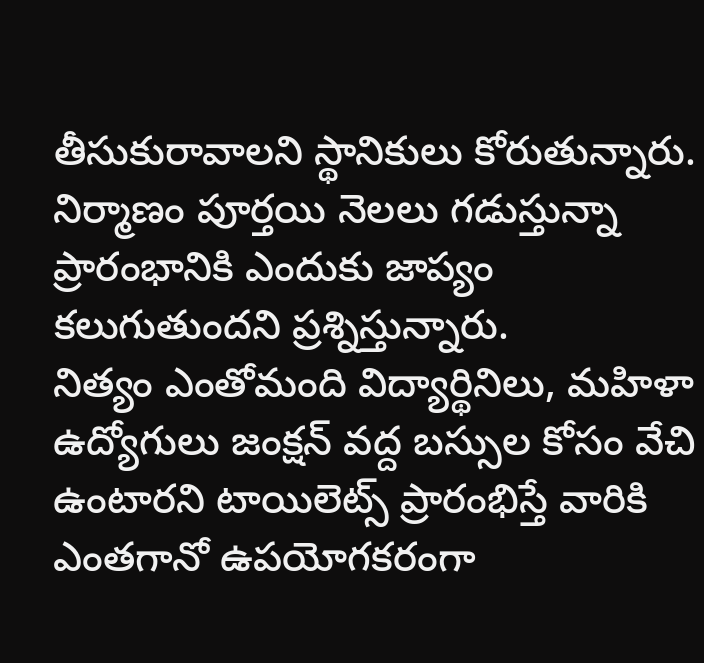తీసుకురావాలని స్థానికులు కోరుతున్నారు. నిర్మాణం పూర్తయి నెలలు గడుస్తున్నా ప్రారంభానికి ఎందుకు జాప్యం కలుగుతుందని ప్రశ్నిస్తున్నారు.
నిత్యం ఎంతోమంది విద్యార్థినిలు, మహిళా ఉద్యోగులు జంక్షన్ వద్ద బస్సుల కోసం వేచి ఉంటారని టాయిలెట్స్ ప్రారంభిస్తే వారికి ఎంతగానో ఉపయోగకరంగా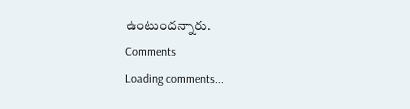ఉంటుందన్నారు.
Comments
Loading comments...